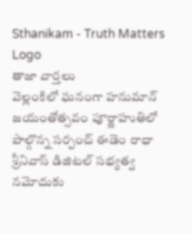Sthanikam - Truth Matters
Logo
తాజా వార్తలు
వెల్లంకిలో ఘనంగా హనుమాన్‌ జయంతోత్సవం పూర్ణాహుతిలో పాల్గొన్న సర్పంచ్ ఈడెం రాధా శ్రీనివాస్ డిజిటల్‌ సభ్యత్వ నమోదుకు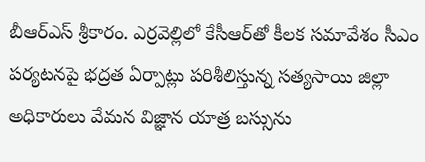బీఆర్‌ఎస్‌ శ్రీకారం. ఎర్రవెల్లిలో కేసీఆర్‌తో కీలక సమావేశం సీఎం పర్యటనపై భద్రత ఏర్పాట్లు పరిశీలిస్తున్న సత్యసాయి జిల్లా అధికారులు వేమన విజ్ఞాన యాత్ర బస్సును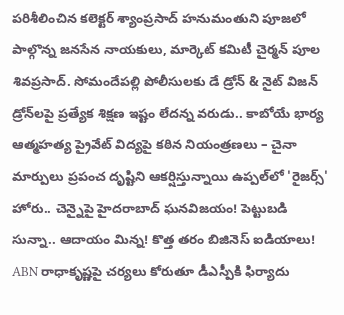పరిశీలించిన కలెక్టర్ శ్యాంప్రసాద్ హనుమంతుని పూజలో పాల్గొన్న జనసేన నాయకులు, మార్కెట్ కమిటీ చైర్మన్ పూల శివప్రసాద్. సోమందేపల్లి పోలీసులకు డే డ్రోన్ & నైట్ విజన్ డ్రోన్‌లపై ప్రత్యేక శిక్షణ ఇష్టం లేదన్న వరుడు.. కాబోయే భార్య ఆత్మహత్య ప్రైవేట్ విద్యపై కఠిన నియంత్రణలు – చైనా మార్పులు ప్రపంచ దృష్టిని ఆకర్షిస్తున్నాయి ఉప్పల్‌లో 'రైజర్స్' హోరు.. చెన్నైపై హైదరాబాద్ ఘనవిజయం! పెట్టుబడి సున్నా.. ఆదాయం మిన్న! కొత్త తరం బిజినెస్ ఐడియాలు! ABN రాధాకృష్ణపై చర్యలు కోరుతూ డీఎస్పీకి ఫిర్యాదు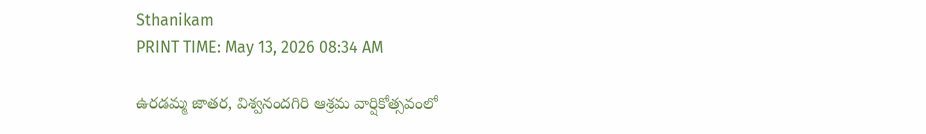Sthanikam
PRINT TIME: May 13, 2026 08:34 AM

ఉరడమ్మ జాతర, విశ్వనందగిరి ఆశ్రమ వార్షికోత్సవంలో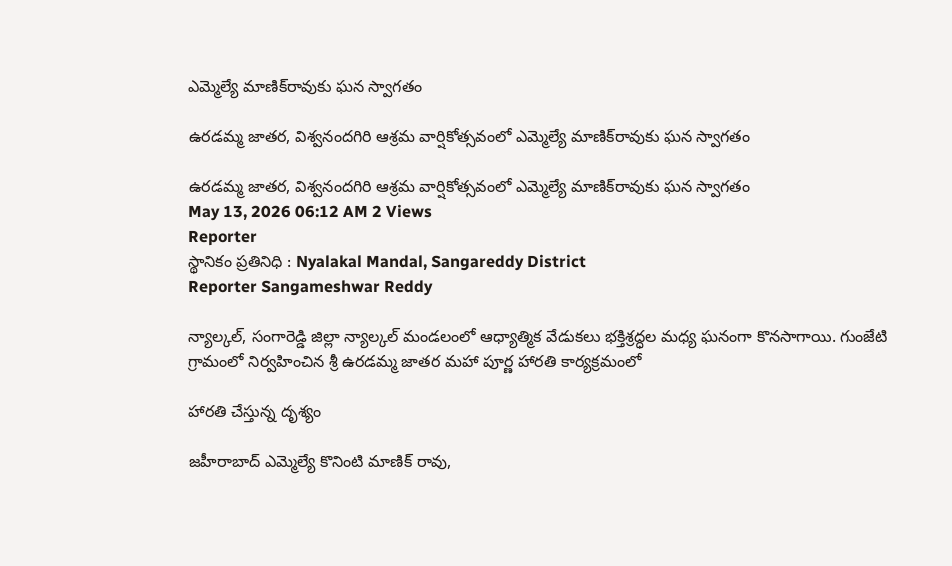ఎమ్మెల్యే మాణిక్‌రావుకు ఘన స్వాగతం

ఉరడమ్మ జాతర, విశ్వనందగిరి ఆశ్రమ వార్షికోత్సవంలో ఎమ్మెల్యే మాణిక్‌రావుకు ఘన స్వాగతం

ఉరడమ్మ జాతర, విశ్వనందగిరి ఆశ్రమ వార్షికోత్సవంలో ఎమ్మెల్యే మాణిక్‌రావుకు ఘన స్వాగతం
May 13, 2026 06:12 AM 2 Views
Reporter
స్థానికం ప్రతినిధి : Nyalakal Mandal, Sangareddy District
Reporter Sangameshwar Reddy

న్యాల్కల్, సంగారెడ్డి జిల్లా న్యాల్కల్ మండలంలో ఆధ్యాత్మిక వేడుకలు భక్తిశ్రద్ధల మధ్య ఘనంగా కొనసాగాయి. గుంజేటి గ్రామంలో నిర్వహించిన శ్రీ ఉరడమ్మ జాతర మహా పూర్ణ హారతి కార్యక్రమంలో

హారతి చేస్తున్న దృశ్యం

జహీరాబాద్ ఎమ్మెల్యే కొనింటి మాణిక్ రావు,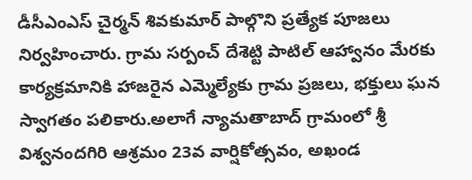డీసీఎంఎస్ చైర్మన్ శివకుమార్ పాల్గొని ప్రత్యేక పూజలు నిర్వహించారు. గ్రామ సర్పంచ్ దేశెట్టి పాటిల్ ఆహ్వానం మేరకు కార్యక్రమానికి హాజరైన ఎమ్మెల్యేకు గ్రామ ప్రజలు, భక్తులు ఘన స్వాగతం పలికారు.అలాగే న్యామతాబాద్ గ్రామంలో శ్రీ విశ్వనందగిరి ఆశ్రమం 23వ వార్షికోత్సవం, అఖండ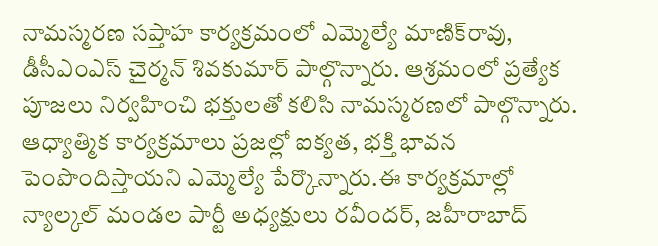నామస్మరణ సప్తాహ కార్యక్రమంలో ఎమ్మెల్యే మాణిక్‌రావు, డీసీఎంఎస్ చైర్మన్ శివకుమార్ పాల్గొన్నారు. ఆశ్రమంలో ప్రత్యేక పూజలు నిర్వహించి భక్తులతో కలిసి నామస్మరణలో పాల్గొన్నారు. ఆధ్యాత్మిక కార్యక్రమాలు ప్రజల్లో ఐక్యత, భక్తి భావన పెంపొందిస్తాయని ఎమ్మెల్యే పేర్కొన్నారు.ఈ కార్యక్రమాల్లో న్యాల్కల్ మండల పార్టీ అధ్యక్షులు రవీందర్, జహీరాబాద్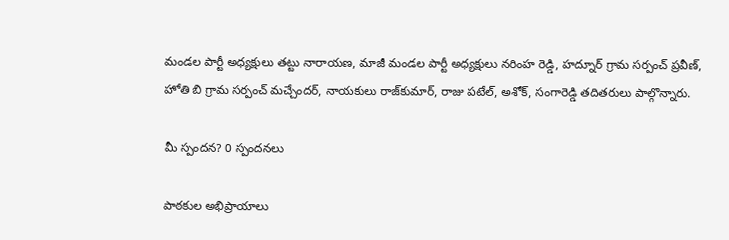మండల పార్టీ అధ్యక్షులు తట్టు నారాయణ, మాజీ మండల పార్టీ అధ్యక్షులు నరింహ రెడ్డి, హద్నూర్ గ్రామ సర్పంచ్ ప్రవీణ్, హోతి బి గ్రామ సర్పంచ్ మచ్చేందర్, నాయకులు రాజ్‌కుమార్, రాజు పటేల్, అశోక్, సంగారెడ్డి తదితరులు పాల్గొన్నారు.

మీ స్పందన? 0 స్పందనలు

పాఠకుల అభిప్రాయాలు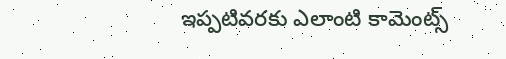ఇప్పటివరకు ఎలాంటి కామెంట్స్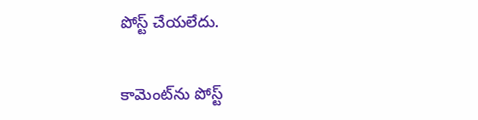పోస్ట్ చేయలేదు.


కామెంట్‌ను పోస్ట్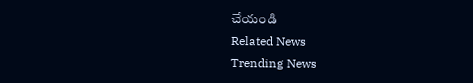చేయండి
Related News
Trending News